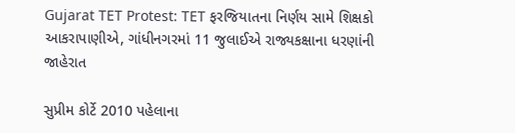Gujarat TET Protest: TET ફરજિયાતના નિર્ણય સામે શિક્ષકો આકરાપાણીએ, ગાંધીનગરમાં 11 જુલાઈએ રાજ્યકક્ષાના ધરણાંની જાહેરાત

સુપ્રીમ કોર્ટે 2010 પહેલાના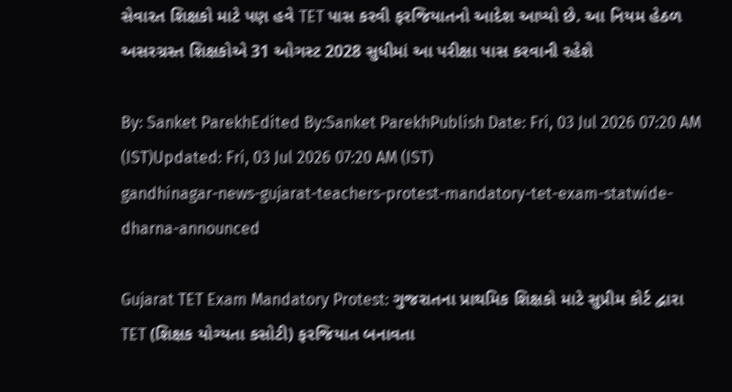સેવારત શિક્ષકો માટે પણ હવે TET પાસ કરવી ફરજિયાતનો આદેશ આપ્યો છે. આ નિયમ હેઠળ અસરગ્રસ્ત શિક્ષકોએ 31 ઓગસ્ટ 2028 સુધીમાં આ પરીક્ષા પાસ કરવાની રહેશે

By: Sanket ParekhEdited By:Sanket ParekhPublish Date: Fri, 03 Jul 2026 07:20 AM (IST)Updated: Fri, 03 Jul 2026 07:20 AM (IST)
gandhinagar-news-gujarat-teachers-protest-mandatory-tet-exam-statwide-dharna-announced

Gujarat TET Exam Mandatory Protest: ગુજરાતના પ્રાથમિક શિક્ષકો માટે સુપ્રીમ કોર્ટ દ્વારા TET (શિક્ષક યોગ્યતા કસોટી) ફરજિયાત બનાવતા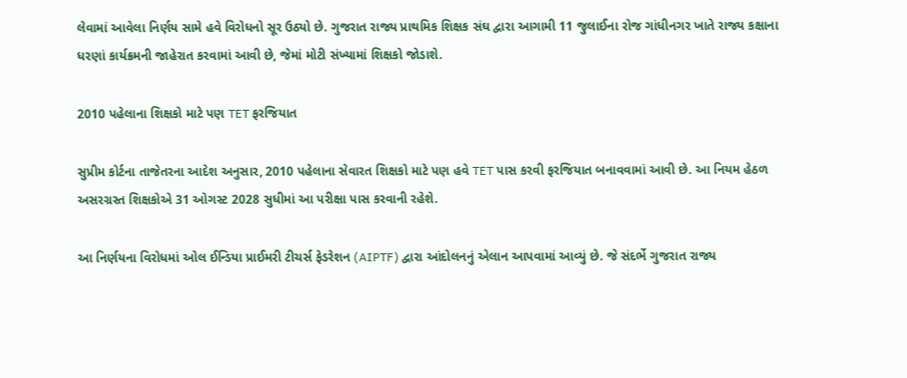લેવામાં આવેલા નિર્ણય સામે હવે વિરોધનો સૂર ઉઠ્યો છે. ગુજરાત રાજ્ય પ્રાથમિક શિક્ષક સંઘ દ્વારા આગામી 11 જુલાઈના રોજ ગાંધીનગર ખાતે રાજ્ય કક્ષાના ધરણાં કાર્યક્રમની જાહેરાત કરવામાં આવી છે, જેમાં મોટી સંખ્યામાં શિક્ષકો જોડાશે.

2010 પહેલાના શિક્ષકો માટે પણ TET ફરજિયાત

સુપ્રીમ કોર્ટના તાજેતરના આદેશ અનુસાર, 2010 પહેલાના સેવારત શિક્ષકો માટે પણ હવે TET પાસ કરવી ફરજિયાત બનાવવામાં આવી છે. આ નિયમ હેઠળ અસરગ્રસ્ત શિક્ષકોએ 31 ઓગસ્ટ 2028 સુધીમાં આ પરીક્ષા પાસ કરવાની રહેશે.

આ નિર્ણયના વિરોધમાં ઓલ ઈન્ડિયા પ્રાઈમરી ટીચર્સ ફેડરેશન (AIPTF) દ્વારા આંદોલનનું એલાન આપવામાં આવ્યું છે. જે સંદર્ભે ગુજરાત રાજ્ય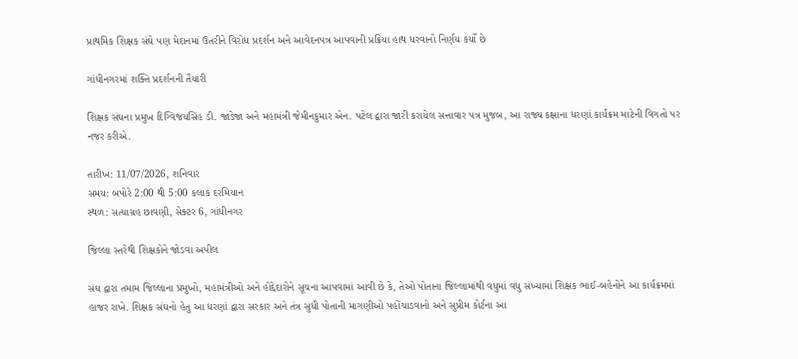પ્રાથમિક શિક્ષક સંઘે પણ મેદાનમાં ઉતરીને વિરોધ પ્રદર્શન અને આવેદનપત્ર આપવાની પ્રક્રિયા હાથ ધરવાનો નિર્ણય કર્યો છે

ગાંધીનગરમાં શક્તિ પ્રદર્શનની તૈયારી

શિક્ષક સંઘના પ્રમુખ દિગ્વિજયસિંહ ડી. જાડેજા અને મહામંત્રી જેમીનકુમાર એન. પટેલ દ્વારા જારી કરાયેલ સત્તાવાર પત્ર મુજબ, આ રાજ્ય કક્ષાના ધરણાં કાર્યક્રમ માટેની વિગતો પર નજર કરીએ.

તારીખ: 11/07/2026, શનિવાર
સમય: બપોરે 2:00 થી 5:00 કલાક દરમિયાન
સ્થળ: સત્યાગ્રહ છાવણી, સેક્ટર 6, ગાંધીનગર

જિલ્લા સ્તરેથી શિક્ષકોને જોડવા અપીલ

સંઘ દ્વારા તમામ જિલ્લાના પ્રમુખો, મહામંત્રીઓ અને હોદ્દેદારોને સૂચના આપવામાં આવી છે કે, તેઓ પોતાના જિલ્લામાંથી વધુમાં વધુ સંખ્યામાં શિક્ષક ભાઈ-બહેનોને આ કાર્યક્રમમાં હાજર રાખે. શિક્ષક સંઘનો હેતુ આ ધરણાં દ્વારા સરકાર અને તંત્ર સુધી પોતાની માગણીઓ પહોંચાડવાનો અને સુપ્રીમ કોર્ટના આ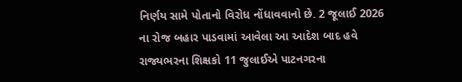નિર્ણય સામે પોતાનો વિરોધ નોંધાવવાનો છે. 2 જૂલાઈ 2026 ના રોજ બહાર પાડવામાં આવેલા આ આદેશ બાદ હવે રાજ્યભરના શિક્ષકો 11 જુલાઈએ પાટનગરના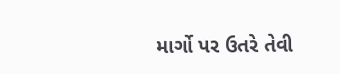માર્ગો પર ઉતરે તેવી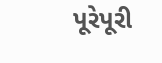પૂરેપૂરી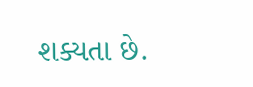શક્યતા છે.